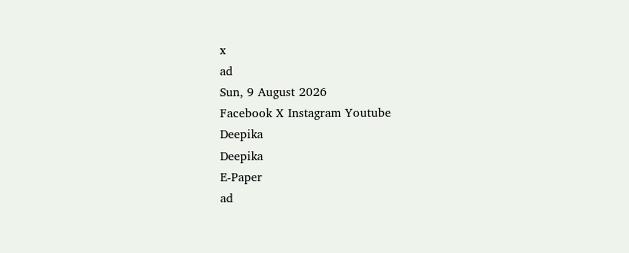x
ad
Sun, 9 August 2026
Facebook X Instagram Youtube
Deepika
Deepika
E-Paper
ad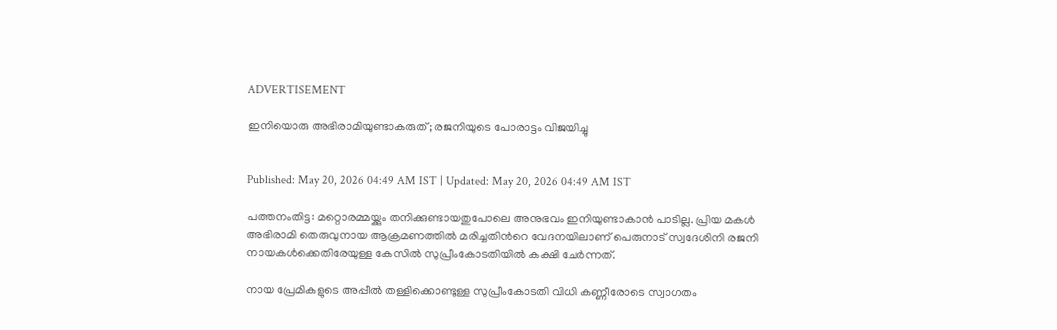ADVERTISEMENT

ഇനിയൊരു അഭിരാമിയുണ്ടാകരുത്; രജനിയുടെ പോരാട്ടം വിജയിച്ചു


Published: May 20, 2026 04:49 AM IST | Updated: May 20, 2026 04:49 AM IST

പത്തനംതിട്ട: മറ്റൊരമ്മയ്ക്കും തനിക്കുണ്ടായതുപോലെ അനുഭവം ഇനിയുണ്ടാകാൻ പാടില്ല. പ്രിയ മകൾ അഭിരാമി തെരുവുനായ ആക്രമണത്തിൽ മരിച്ചതിന്‍റെ വേദനയിലാണ് പെരുനാട് സ്വദേശിനി രജനി നായകൾക്കെതിരേയുള്ള കേസിൽ സുപ്രീംകോടതിയിൽ കക്ഷി ചേർന്നത്.

നായ പ്രേമികളുടെ അപ്പീൽ തള്ളിക്കൊണ്ടുള്ള സുപ്രീംകോടതി വിധി കണ്ണീരോടെ സ്വാഗതം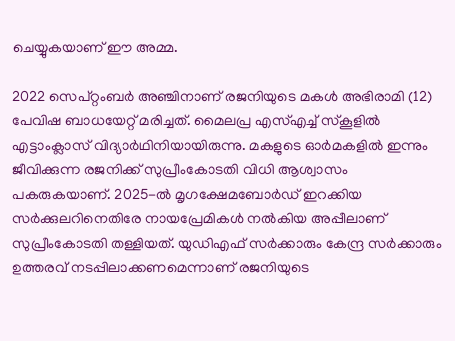ചെയ്യുകയാണ് ഈ അമ്മ.

2022 സെപ്റ്റംബർ അഞ്ചിനാണ് രജനിയുടെ മകൾ അഭിരാമി (12) പേവിഷ ബാധയേറ്റ് മരിച്ചത്. മൈലപ്ര എസ്എച്ച് സ്കൂളിൽ എട്ടാംക്ലാസ് വിദ്യാർഥിനിയായിരുന്നു. മകളുടെ ഓർമകളിൽ ഇന്നും ജീവിക്കുന്ന രജനിക്ക് സുപ്രീംകോടതി വിധി ആശ്വാസം പകരുകയാണ്. 2025-ൽ മൃഗക്ഷേമബോർഡ് ഇറക്കിയ സർക്കുലറിനെതിരേ നായപ്രേമികൾ നൽകിയ അപ്പീലാണ് സുപ്രീംകോടതി തള്ളിയത്. യുഡിഎഫ് സർക്കാരും കേന്ദ്ര സർക്കാരും ഉത്തരവ് നടപ്പിലാക്കണമെന്നാണ് രജനിയുടെ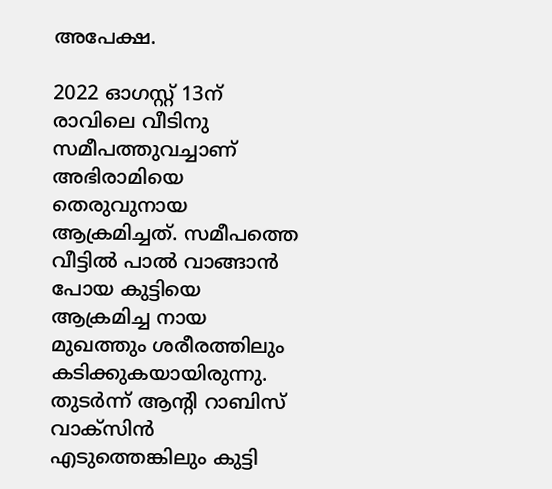അപേക്ഷ.

2022 ഓഗസ്റ്റ് 13ന് രാവിലെ വീടിനു സമീപത്തുവച്ചാണ് അഭിരാമിയെ തെരുവുനായ ആക്രമിച്ചത്. സമീപത്തെ വീട്ടിൽ പാൽ വാങ്ങാൻ പോയ കുട്ടിയെ ആക്രമിച്ച നായ മുഖത്തും ശരീരത്തിലും കടിക്കുകയായിരുന്നു. തുടർന്ന് ആന്‍റി റാബിസ് വാക്സിൻ എടുത്തെങ്കിലും കുട്ടി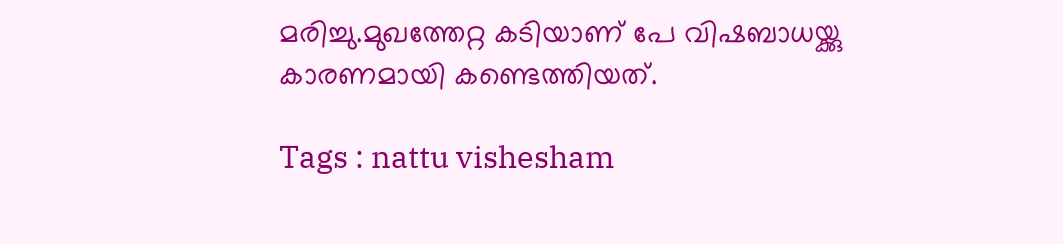മരിച്ചു.മുഖത്തേറ്റ കടിയാണ് പേ വിഷബാധയ്ക്കു കാരണമായി കണ്ടെത്തിയത്.

Tags : nattu vishesham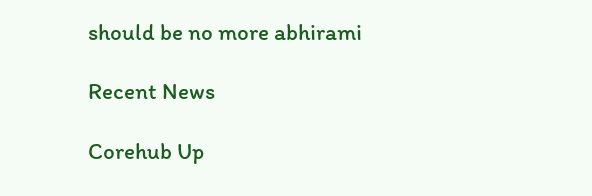should be no more abhirami

Recent News

Corehub Up